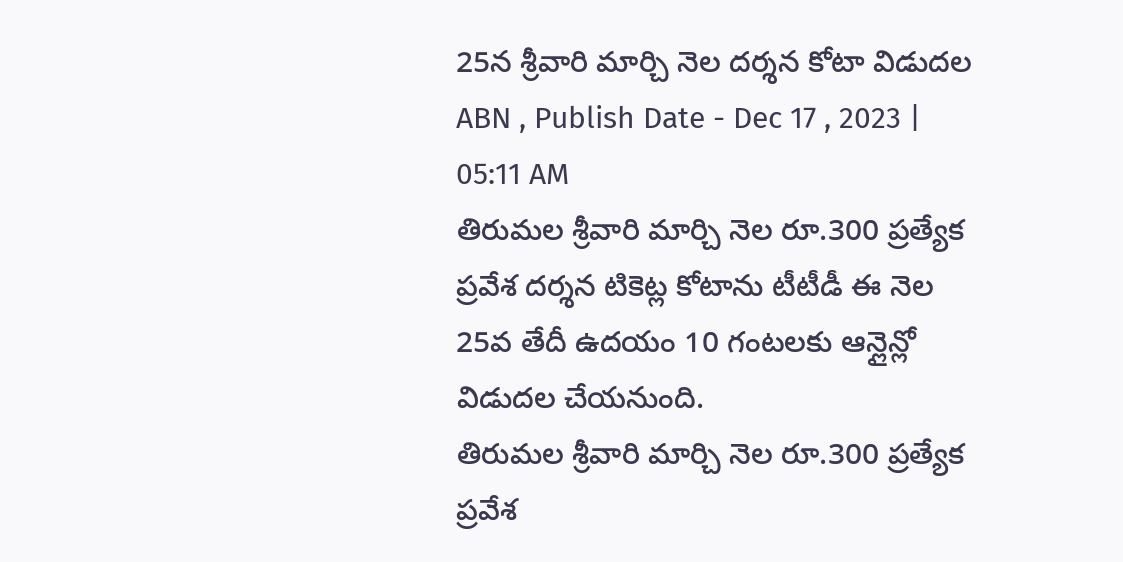25న శ్రీవారి మార్చి నెల దర్శన కోటా విడుదల
ABN , Publish Date - Dec 17 , 2023 | 05:11 AM
తిరుమల శ్రీవారి మార్చి నెల రూ.300 ప్రత్యేక ప్రవేశ దర్శన టికెట్ల కోటాను టీటీడీ ఈ నెల 25వ తేదీ ఉదయం 10 గంటలకు ఆన్లైన్లో విడుదల చేయనుంది.
తిరుమల శ్రీవారి మార్చి నెల రూ.300 ప్రత్యేక ప్రవేశ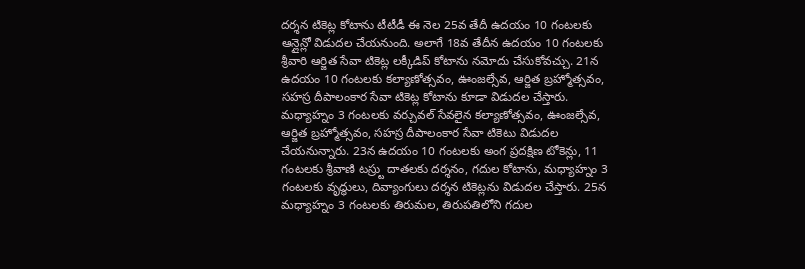దర్శన టికెట్ల కోటాను టీటీడీ ఈ నెల 25వ తేదీ ఉదయం 10 గంటలకు ఆన్లైన్లో విడుదల చేయనుంది. అలాగే 18వ తేదీన ఉదయం 10 గంటలకు శ్రీవారి ఆర్జిత సేవా టికెట్ల లక్కీడిప్ కోటాను నమోదు చేసుకోవచ్చు. 21న ఉదయం 10 గంటలకు కల్యాణోత్సవం, ఊంజల్సేవ, ఆర్జిత బ్రహ్మోత్సవం, సహస్ర దీపాలంకార సేవా టికెట్ల కోటాను కూడా విడుదల చేస్తారు. మధ్యాహ్నం 3 గంటలకు వర్చువల్ సేవలైన కల్యాణోత్సవం, ఊంజల్సేవ, ఆర్జిత బ్రహ్మోత్సవం, సహస్ర దీపాలంకార సేవా టికెటు విడుదల చేయనున్నారు. 23న ఉదయం 10 గంటలకు అంగ ప్రదక్షిణ టోకెన్లు, 11 గంటలకు శ్రీవాణి టస్ర్టు దాతలకు దర్శనం, గదుల కోటాను, మధ్యాహ్నం 3 గంటలకు వృద్ధులు, దివ్యాంగులు దర్శన టికెట్లను విడుదల చేస్తారు. 25న మధ్యాహ్నం 3 గంటలకు తిరుమల, తిరుపతిలోని గదుల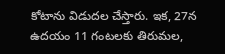కోటాను విడుదల చేస్తారు. ఇక, 27న ఉదయం 11 గంటలకు తిరుమల,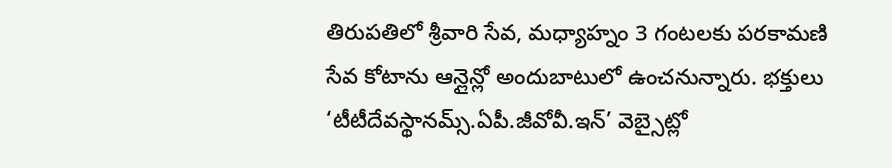తిరుపతిలో శ్రీవారి సేవ, మధ్యాహ్నం 3 గంటలకు పరకామణి సేవ కోటాను ఆన్లైన్లో అందుబాటులో ఉంచనున్నారు. భక్తులు ‘టీటీదేవస్థానమ్స్.ఏపీ.జీవోవీ.ఇన్’ వెబ్సైట్లో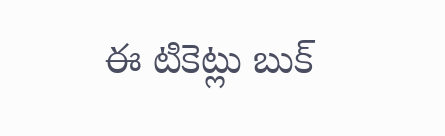ఈ టికెట్లు బుక్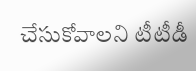చేసుకోవాలని టీటీడీ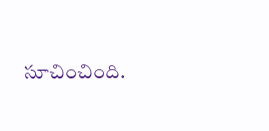సూచించింది.